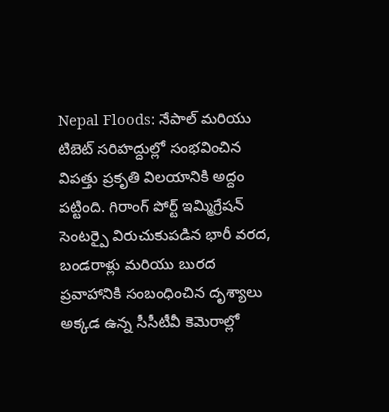Nepal Floods: నేపాల్ మరియు టిబెట్ సరిహద్దుల్లో సంభవించిన విపత్తు ప్రకృతి విలయానికి అద్దం పట్టింది. గిరాంగ్ పోర్ట్ ఇమ్మిగ్రేషన్ సెంటర్పై విరుచుకుపడిన భారీ వరద, బండరాళ్లు మరియు బురద ప్రవాహానికి సంబంధించిన దృశ్యాలు అక్కడ ఉన్న సీసీటీవీ కెమెరాల్లో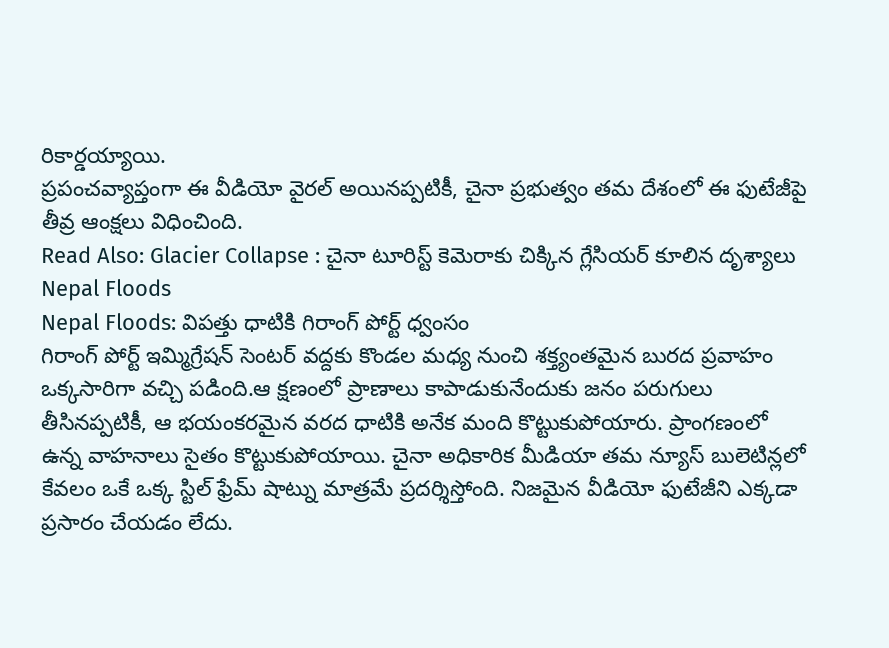రికార్డయ్యాయి.
ప్రపంచవ్యాప్తంగా ఈ వీడియో వైరల్ అయినప్పటికీ, చైనా ప్రభుత్వం తమ దేశంలో ఈ ఫుటేజీపై తీవ్ర ఆంక్షలు విధించింది.
Read Also: Glacier Collapse : చైనా టూరిస్ట్ కెమెరాకు చిక్కిన గ్లేసియర్ కూలిన దృశ్యాలు
Nepal Floods
Nepal Floods: విపత్తు ధాటికి గిరాంగ్ పోర్ట్ ధ్వంసం
గిరాంగ్ పోర్ట్ ఇమ్మిగ్రేషన్ సెంటర్ వద్దకు కొండల మధ్య నుంచి శక్త్యంతమైన బురద ప్రవాహం ఒక్కసారిగా వచ్చి పడింది.ఆ క్షణంలో ప్రాణాలు కాపాడుకునేందుకు జనం పరుగులు తీసినప్పటికీ, ఆ భయంకరమైన వరద ధాటికి అనేక మంది కొట్టుకుపోయారు. ప్రాంగణంలో ఉన్న వాహనాలు సైతం కొట్టుకుపోయాయి. చైనా అధికారిక మీడియా తమ న్యూస్ బులెటిన్లలో కేవలం ఒకే ఒక్క స్టిల్ ఫ్రేమ్ షాట్ను మాత్రమే ప్రదర్శిస్తోంది. నిజమైన వీడియో ఫుటేజీని ఎక్కడా ప్రసారం చేయడం లేదు.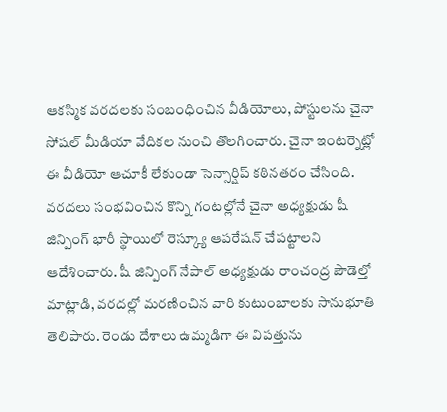ఆకస్మిక వరదలకు సంబంధించిన వీడియోలు, పోస్టులను చైనా సోషల్ మీడియా వేదికల నుంచి తొలగించారు. చైనా ఇంటర్నెట్లో ఈ వీడియో ఆచూకీ లేకుండా సెన్సార్షిప్ కఠినతరం చేసింది. వరదలు సంభవించిన కొన్ని గంటల్లోనే చైనా అధ్యక్షుడు షీ జిన్పింగ్ భారీ స్థాయిలో రెస్క్యూ ఆపరేషన్ చేపట్టాలని ఆదేశించారు. షీ జిన్పింగ్ నేపాల్ అధ్యక్షుడు రాంచంద్ర పౌడెల్తో మాట్లాడి, వరదల్లో మరణించిన వారి కుటుంబాలకు సానుభూతి తెలిపారు. రెండు దేశాలు ఉమ్మడిగా ఈ విపత్తును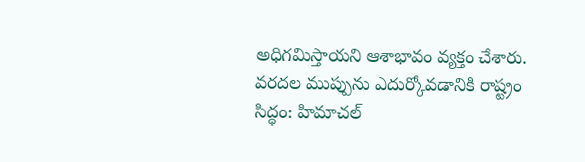అధిగమిస్తాయని ఆశాభావం వ్యక్తం చేశారు.
వరదల ముప్పును ఎదుర్కోవడానికి రాష్ట్రం సిద్ధం: హిమాచల్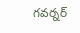గవర్నర్